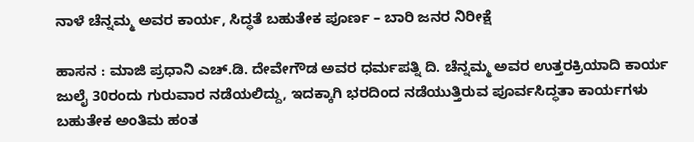ನಾಳೆ ಚೆನ್ನಮ್ಮ ಅವರ ಕಾರ್ಯ, ಸಿದ್ಧತೆ ಬಹುತೇಕ ಪೂರ್ಣ – ಬಾರಿ ಜನರ ನಿರೀಕ್ಷೆ

ಹಾಸನ : ಮಾಜಿ ಪ್ರಧಾನಿ ಎಚ್.ಡಿ. ದೇವೇಗೌಡ ಅವರ ಧರ್ಮಪತ್ನಿ ದಿ. ಚೆನ್ನಮ್ಮ ಅವರ ಉತ್ತರಕ್ರಿಯಾದಿ ಕಾರ್ಯ ಜುಲೈ 30ರಂದು ಗುರುವಾರ ನಡೆಯಲಿದ್ದು, ಇದಕ್ಕಾಗಿ ಭರದಿಂದ ನಡೆಯುತ್ತಿರುವ ಪೂರ್ವಸಿದ್ಧತಾ ಕಾರ್ಯಗಳು ಬಹುತೇಕ ಅಂತಿಮ ಹಂತ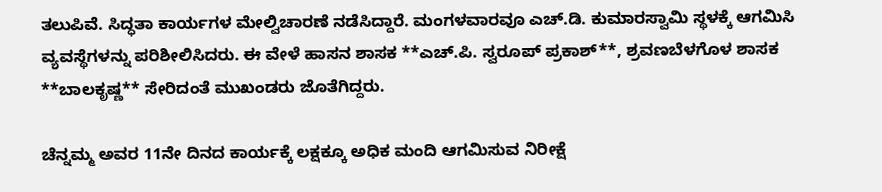ತಲುಪಿವೆ. ಸಿದ್ಧತಾ ಕಾರ್ಯಗಳ ಮೇಲ್ವಿಚಾರಣೆ ನಡೆಸಿದ್ದಾರೆ. ಮಂಗಳವಾರವೂ ಎಚ್.ಡಿ. ಕುಮಾರಸ್ವಾಮಿ ಸ್ಥಳಕ್ಕೆ ಆಗಮಿಸಿ ವ್ಯವಸ್ಥೆಗಳನ್ನು ಪರಿಶೀಲಿಸಿದರು. ಈ ವೇಳೆ ಹಾಸನ ಶಾಸಕ **ಎಚ್.ಪಿ. ಸ್ವರೂಪ್ ಪ್ರಕಾಶ್**, ಶ್ರವಣಬೆಳಗೊಳ ಶಾಸಕ **ಬಾಲಕೃಷ್ಣ** ಸೇರಿದಂತೆ ಮುಖಂಡರು ಜೊತೆಗಿದ್ದರು.

ಚೆನ್ನಮ್ಮ ಅವರ 11ನೇ ದಿನದ ಕಾರ್ಯಕ್ಕೆ ಲಕ್ಷಕ್ಕೂ ಅಧಿಕ ಮಂದಿ ಆಗಮಿಸುವ ನಿರೀಕ್ಷೆ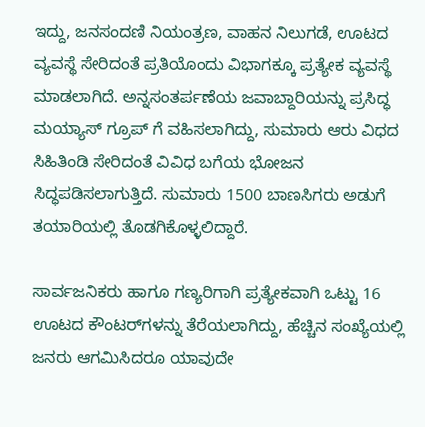ಇದ್ದು, ಜನಸಂದಣಿ ನಿಯಂತ್ರಣ, ವಾಹನ ನಿಲುಗಡೆ, ಊಟದ ವ್ಯವಸ್ಥೆ ಸೇರಿದಂತೆ ಪ್ರತಿಯೊಂದು ವಿಭಾಗಕ್ಕೂ ಪ್ರತ್ಯೇಕ ವ್ಯವಸ್ಥೆ ಮಾಡಲಾಗಿದೆ. ಅನ್ನಸಂತರ್ಪಣೆಯ ಜವಾಬ್ದಾರಿಯನ್ನು ಪ್ರಸಿದ್ಧ ಮಯ್ಯಾಸ್ ಗ್ರೂಪ್ ಗೆ ವಹಿಸಲಾಗಿದ್ದು, ಸುಮಾರು ಆರು ವಿಧದ ಸಿಹಿತಿಂಡಿ ಸೇರಿದಂತೆ ವಿವಿಧ ಬಗೆಯ ಭೋಜನ ಸಿದ್ಧಪಡಿಸಲಾಗುತ್ತಿದೆ. ಸುಮಾರು 1500 ಬಾಣಸಿಗರು ಅಡುಗೆ ತಯಾರಿಯಲ್ಲಿ ತೊಡಗಿಕೊಳ್ಳಲಿದ್ದಾರೆ.

ಸಾರ್ವಜನಿಕರು ಹಾಗೂ ಗಣ್ಯರಿಗಾಗಿ ಪ್ರತ್ಯೇಕವಾಗಿ ಒಟ್ಟು 16 ಊಟದ ಕೌಂಟರ್‌ಗಳನ್ನು ತೆರೆಯಲಾಗಿದ್ದು, ಹೆಚ್ಚಿನ ಸಂಖ್ಯೆಯಲ್ಲಿ ಜನರು ಆಗಮಿಸಿದರೂ ಯಾವುದೇ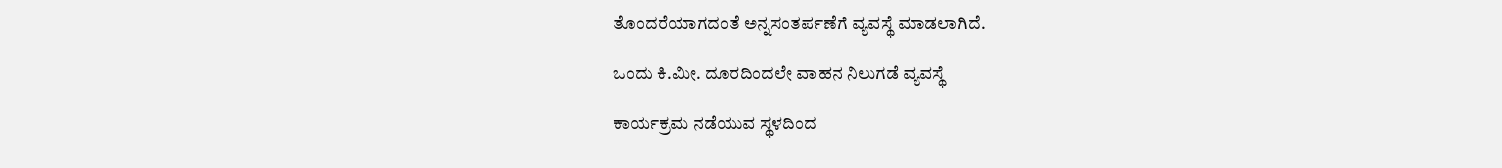ತೊಂದರೆಯಾಗದಂತೆ ಅನ್ನಸಂತರ್ಪಣೆಗೆ ವ್ಯವಸ್ಥೆ ಮಾಡಲಾಗಿದೆ.

ಒಂದು ಕಿ.ಮೀ. ದೂರದಿಂದಲೇ ವಾಹನ ನಿಲುಗಡೆ ವ್ಯವಸ್ಥೆ

ಕಾರ್ಯಕ್ರಮ ನಡೆಯುವ ಸ್ಥಳದಿಂದ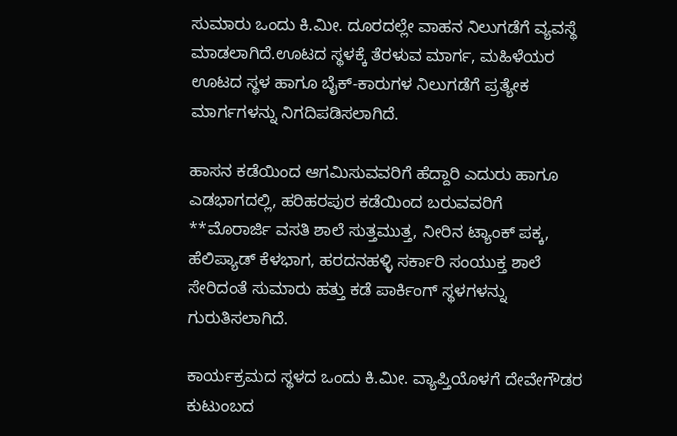ಸುಮಾರು ಒಂದು ಕಿ.ಮೀ. ದೂರದಲ್ಲೇ ವಾಹನ ನಿಲುಗಡೆಗೆ ವ್ಯವಸ್ಥೆ ಮಾಡಲಾಗಿದೆ.ಊಟದ ಸ್ಥಳಕ್ಕೆ ತೆರಳುವ ಮಾರ್ಗ, ಮಹಿಳೆಯರ ಊಟದ ಸ್ಥಳ ಹಾಗೂ ಬೈಕ್-ಕಾರುಗಳ ನಿಲುಗಡೆಗೆ ಪ್ರತ್ಯೇಕ ಮಾರ್ಗಗಳನ್ನು ನಿಗದಿಪಡಿಸಲಾಗಿದೆ.

ಹಾಸನ ಕಡೆಯಿಂದ ಆಗಮಿಸುವವರಿಗೆ ಹೆದ್ದಾರಿ ಎದುರು ಹಾಗೂ ಎಡಭಾಗದಲ್ಲಿ, ಹರಿಹರಪುರ ಕಡೆಯಿಂದ ಬರುವವರಿಗೆ **ಮೊರಾರ್ಜಿ ವಸತಿ ಶಾಲೆ ಸುತ್ತಮುತ್ತ, ನೀರಿನ ಟ್ಯಾಂಕ್ ಪಕ್ಕ, ಹೆಲಿಪ್ಯಾಡ್ ಕೆಳಭಾಗ, ಹರದನಹಳ್ಳಿ ಸರ್ಕಾರಿ ಸಂಯುಕ್ತ ಶಾಲೆ ಸೇರಿದಂತೆ ಸುಮಾರು ಹತ್ತು ಕಡೆ ಪಾರ್ಕಿಂಗ್ ಸ್ಥಳಗಳನ್ನು ಗುರುತಿಸಲಾಗಿದೆ.

ಕಾರ್ಯಕ್ರಮದ ಸ್ಥಳದ ಒಂದು ಕಿ.ಮೀ. ವ್ಯಾಪ್ತಿಯೊಳಗೆ ದೇವೇಗೌಡರ ಕುಟುಂಬದ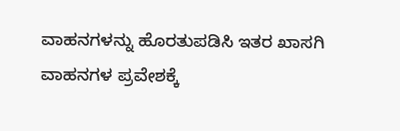ವಾಹನಗಳನ್ನು ಹೊರತುಪಡಿಸಿ ಇತರ ಖಾಸಗಿ ವಾಹನಗಳ ಪ್ರವೇಶಕ್ಕೆ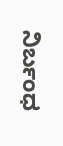ನಿರ್ಬಂಧ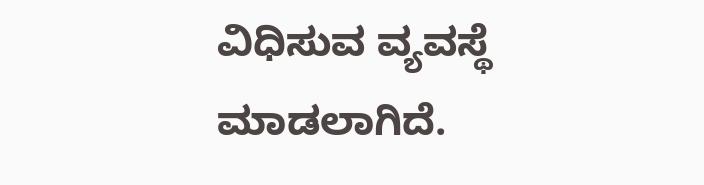ವಿಧಿಸುವ ವ್ಯವಸ್ಥೆ ಮಾಡಲಾಗಿದೆ.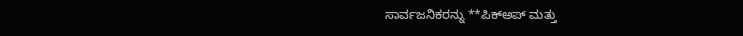ಸಾರ್ವಜನಿಕರನ್ನು **ಪಿಕ್‌ಅಪ್ ಮತ್ತು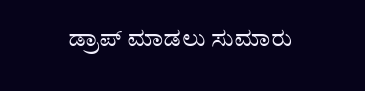ಡ್ರಾಪ್ ಮಾಡಲು ಸುಮಾರು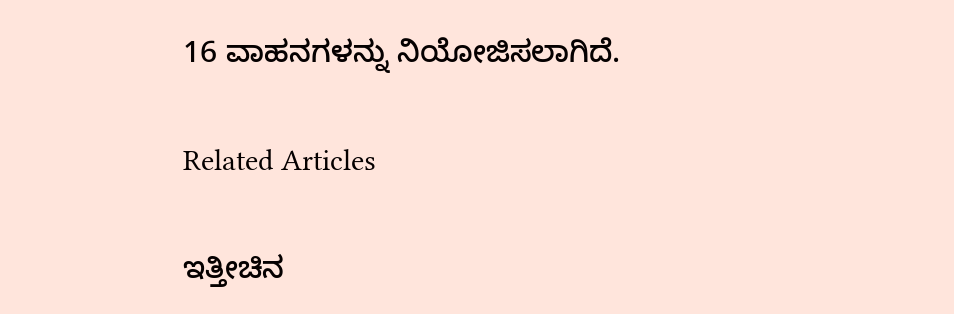16 ವಾಹನಗಳನ್ನು ನಿಯೋಜಿಸಲಾಗಿದೆ.

Related Articles

ಇತ್ತೀಚಿನ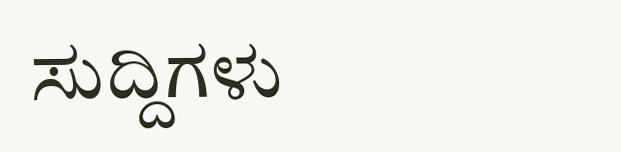ಸುದ್ದಿಗಳು